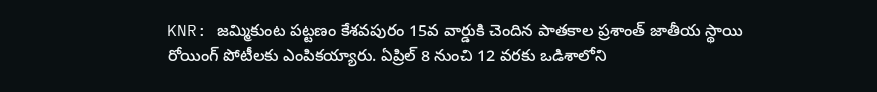KNR: జమ్మికుంట పట్టణం కేశవపురం 15వ వార్డుకి చెందిన పాతకాల ప్రశాంత్ జాతీయ స్థాయి రోయింగ్ పోటీలకు ఎంపికయ్యారు. ఏప్రిల్ 8 నుంచి 12 వరకు ఒడిశాలోని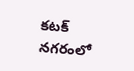కటక్ నగరంలో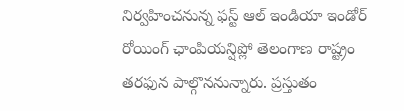నిర్వహించనున్న ఫస్ట్ ఆల్ ఇండియా ఇండోర్ రోయింగ్ ఛాంపియన్షిప్లో తెలంగాణ రాష్ట్రం తరఫున పాల్గొననున్నారు. ప్రస్తుతం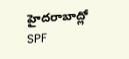హైదరాబాద్లో SPF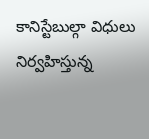కానిస్టేబుల్గా విధులు నిర్వహిస్తున్న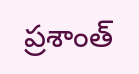ప్రశాంత్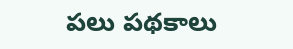పలు పథకాలు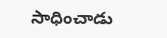సాధించాడు